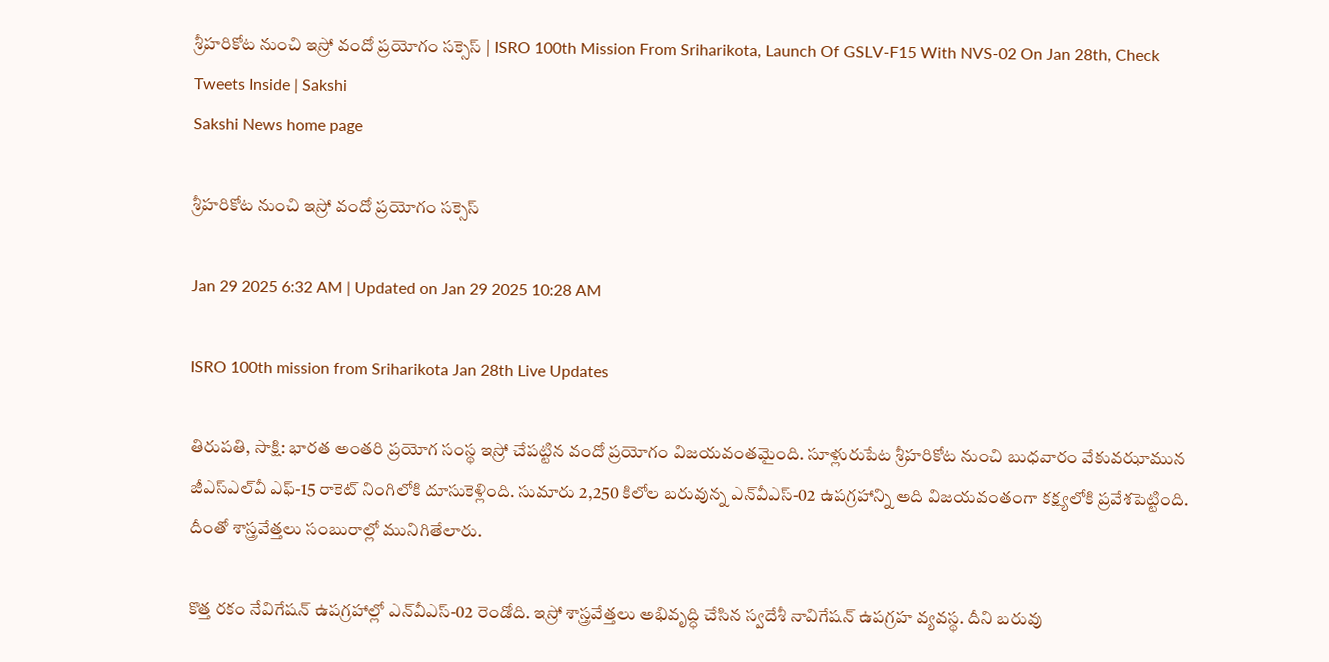శ్రీహరికోట నుంచి ఇస్రో వందో ప్రయోగం సక్సెస్‌ | ISRO 100th Mission From Sriharikota, Launch Of GSLV-F15 With NVS-02 On Jan 28th, Check Tweets Inside | Sakshi
Sakshi News home page

శ్రీహరికోట నుంచి ఇస్రో వందో ప్రయోగం సక్సెస్‌

Jan 29 2025 6:32 AM | Updated on Jan 29 2025 10:28 AM

ISRO 100th mission from Sriharikota Jan 28th Live Updates

తిరుపతి, సాక్షి: భారత అంతరి ప్రయోగ సంస్థ ఇస్రో చేపట్టిన వందో ప్రయోగం విజయవంతమైంది. సూళ్లురుపేట శ్రీహరికోట నుంచి బుధవారం వేకువఝామున జీఎస్‌ఎల్‌వీ ఎఫ్‌-15 రాకెట్‌ నింగిలోకి దూసుకెళ్లింది. సుమారు 2,250 కిలోల బరువున్న ఎన్‌వీఎస్‌-02 ఉపగ్రహాన్ని అది విజయవంతంగా కక్ష్యలోకి ప్రవేశపెట్టింది. దీంతో శాస్త్రవేత్తలు సంబురాల్లో మునిగితేలారు.

కొత్త రకం నేవిగేషన్‌ ఉపగ్రహాల్లో ఎన్‌వీఎస్‌-02 రెండోది. ఇస్రో శాస్త్రవేత్తలు అభివృద్ధి చేసిన స్వదేశీ నావిగేషన్‌ ఉపగ్రహ వ్యవస్థ. దీని బరువు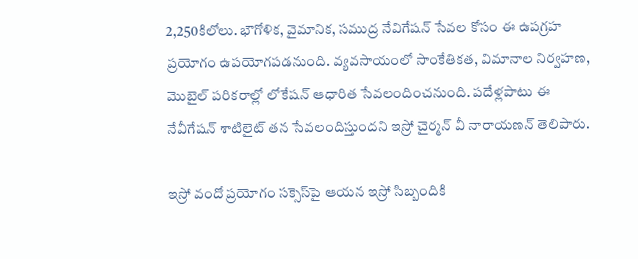2,250కిలోలు. భౌగోళిక, వైమానిక, సముద్ర నేవిగేషన్‌ సేవల కోసం ఈ ఉపగ్రహ ప్రయోగం ఉపయోగపడనుంది. వ్యవసాయంలో సాంకేతికత, విమానాల నిర్వహణ, మొబైల్‌ పరికరాల్లో లోకేషన్‌ ఆధారిత సేవలందించనుంది. పదేళ్లపాటు ఈ నేవీగేషన్‌ శాటిలైట్‌ తన సేవలందిస్తుందని ఇస్రో చైర్మన్‌ వీ నారాయణన్‌ తెలిపారు.

ఇస్రో వందో ప్రయోగం సక్సెస్‌పై ఆయన ఇస్రో సిబ్బందికి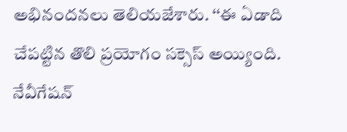అభినందనలు తెలియజేశారు. ‘‘ఈ ఏడాది చేపట్టిన తొలి ప్రయోగం సక్సెస్‌ అయ్యింది. నేవీగేషన్‌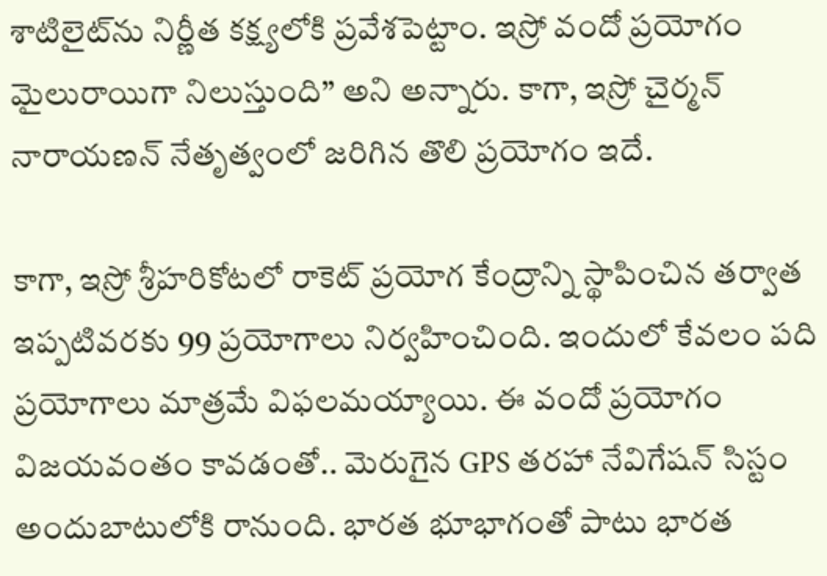శాటిలైట్‌ను నిర్ణీత కక్ష్యలోకి ప్రవేశపెట్టాం. ఇస్రో వందో ప్రయోగం మైలురాయిగా నిలుస్తుంది’’ అని అన్నారు. కాగా, ఇస్రో చైర్మన్‌ నారాయణన్‌ నేతృత్వంలో జరిగిన తొలి ప్రయోగం ఇదే.

కాగా, ఇస్రో శ్రీహరికోటలో రాకెట్‌ ప్రయోగ కేంద్రాన్ని స్థాపించిన తర్వాత ఇప్పటివరకు 99 ప్రయోగాలు నిర్వహించింది. ఇందులో కేవలం పది ప్రయోగాలు మాత్రమే విఫలమయ్యాయి. ఈ వందో ప్రయోగం విజయవంతం కావడంతో.. మెరుగైన GPS తరహా నేవిగేషన్ సిస్టం అందుబాటులోకి రానుంది. భారత భూభాగంతో పాటు భారత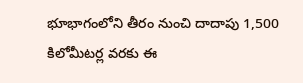భూభాగంలోని తీరం నుంచి దాదాపు 1,500 కిలోమీటర్ల వరకు ఈ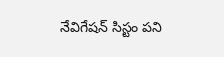నేవిగేషన్ సిస్టం పని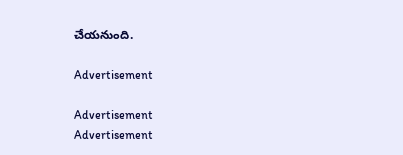చేయనుంది.

Advertisement

Advertisement
Advertisement